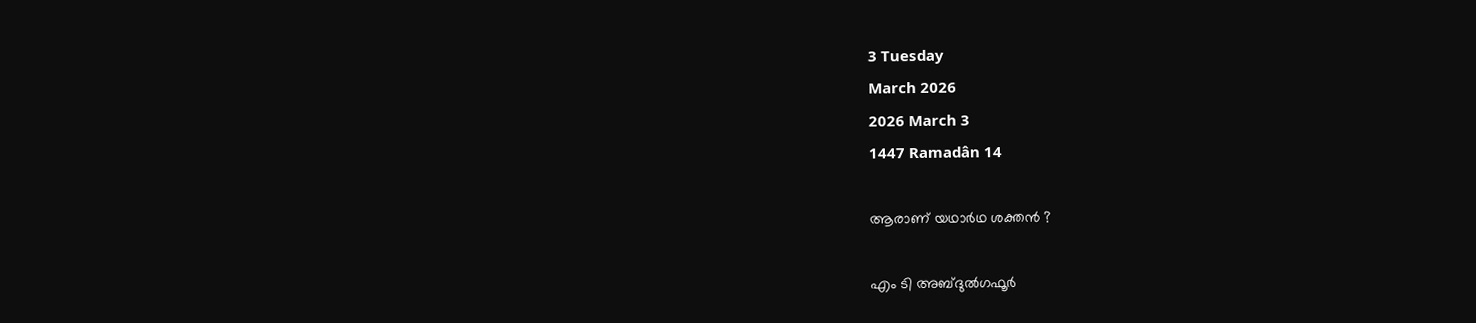3 Tuesday
March 2026
2026 March 3
1447 Ramadân 14

ആരാണ് യഥാര്‍ഥ ശക്തന്‍ ?

എം ടി അബ്ദുല്‍ഗഫൂര്‍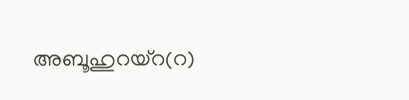അബൂഹുറയ്‌റ(റ)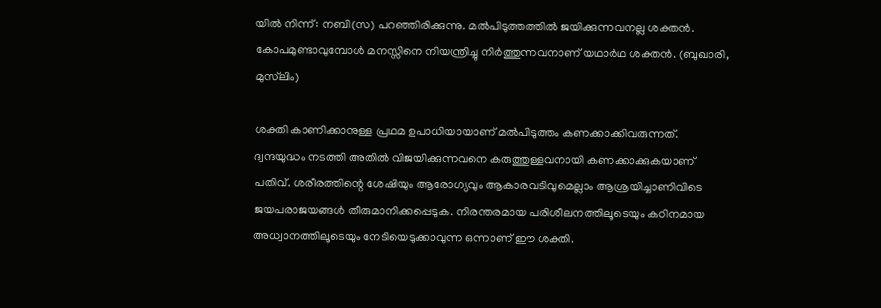യില്‍ നിന്ന്: നബി(സ) പറഞ്ഞിരിക്കുന്നു. മല്‍പിടുത്തത്തില്‍ ജയിക്കുന്നവനല്ല ശക്തന്‍. കോപമുണ്ടാവുമ്പോള്‍ മനസ്സിനെ നിയന്ത്രിച്ചു നിര്‍ത്തുന്നവനാണ് യഥാര്‍ഥ ശക്തന്‍. (ബുഖാരി, മുസ്‌ലിം)

ശക്തി കാണിക്കാനുള്ള പ്രഥമ ഉപാധിയായാണ് മല്‍പിടുത്തം കണക്കാക്കിവരുന്നത്. ദ്വന്ദയുദ്ധം നടത്തി അതില്‍ വിജയിക്കുന്നവനെ കരുത്തുള്ളവനായി കണക്കാക്കുകയാണ് പതിവ്. ശരീരത്തിന്റെ ശേഷിയും ആരോഗ്യവും ആകാരവടിവുമെല്ലാം ആശ്രയിച്ചാണിവിടെ ജയപരാജയങ്ങള്‍ തീരുമാനിക്കപ്പെടുക. നിരന്തരമായ പരിശീലനത്തിലൂടെയും കഠിനമായ അധ്വാനത്തിലൂടെയും നേടിയെടുക്കാവുന്ന ഒന്നാണ് ഈ ശക്തി.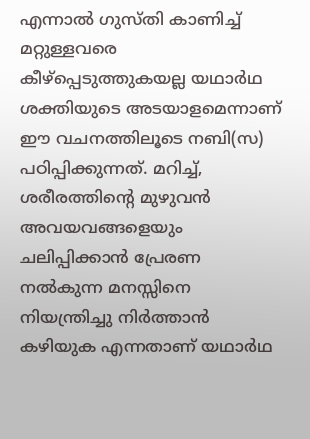എന്നാല്‍ ഗുസ്തി കാണിച്ച് മറ്റുള്ളവരെ കീഴ്‌പ്പെടുത്തുകയല്ല യഥാര്‍ഥ ശക്തിയുടെ അടയാളമെന്നാണ് ഈ വചനത്തിലൂടെ നബി(സ) പഠിപ്പിക്കുന്നത്. മറിച്ച്, ശരീരത്തിന്റെ മുഴുവന്‍ അവയവങ്ങളെയും ചലിപ്പിക്കാന്‍ പ്രേരണ നല്‍കുന്ന മനസ്സിനെ നിയന്ത്രിച്ചു നിര്‍ത്താന്‍ കഴിയുക എന്നതാണ് യഥാര്‍ഥ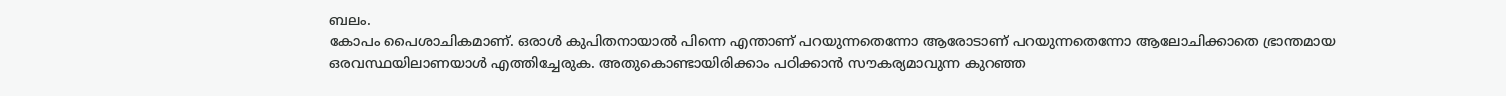ബലം.
കോപം പൈശാചികമാണ്. ഒരാള്‍ കുപിതനായാല്‍ പിന്നെ എന്താണ് പറയുന്നതെന്നോ ആരോടാണ് പറയുന്നതെന്നോ ആലോചിക്കാതെ ഭ്രാന്തമായ ഒരവസ്ഥയിലാണയാള്‍ എത്തിച്ചേരുക. അതുകൊണ്ടായിരിക്കാം പഠിക്കാന്‍ സൗകര്യമാവുന്ന കുറഞ്ഞ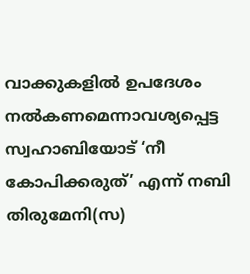വാക്കുകളില്‍ ഉപദേശം നല്‍കണമെന്നാവശ്യപ്പെട്ട സ്വഹാബിയോട് ‘നീ കോപിക്കരുത്’ എന്ന് നബി തിരുമേനി(സ)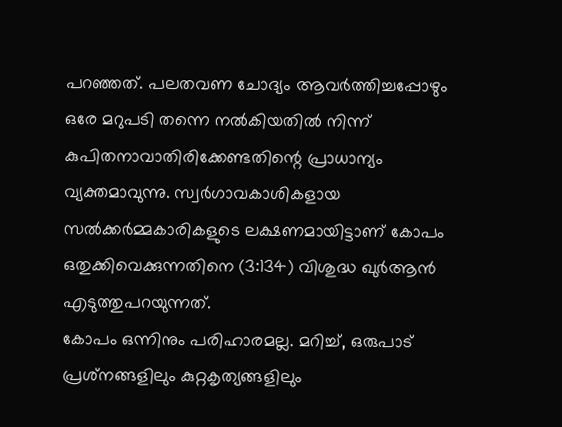പറഞ്ഞത്. പലതവണ ചോദ്യം ആവര്‍ത്തിച്ചപ്പോഴും ഒരേ മറുപടി തന്നെ നല്‍കിയതില്‍ നിന്ന് കുപിതനാവാതിരിക്കേണ്ടതിന്റെ പ്രാധാന്യം വ്യക്തമാവുന്നു. സ്വര്‍ഗാവകാശികളായ സല്‍ക്കര്‍മ്മകാരികളുടെ ലക്ഷണമായിട്ടാണ് കോപം ഒതുക്കിവെക്കുന്നതിനെ (3:134) വിശുദ്ധ ഖുര്‍ആന്‍ എടുത്തുപറയുന്നത്.
കോപം ഒന്നിനും പരിഹാരമല്ല. മറിച്ച്, ഒരുപാട് പ്രശ്‌നങ്ങളിലും കുറ്റകൃത്യങ്ങളിലും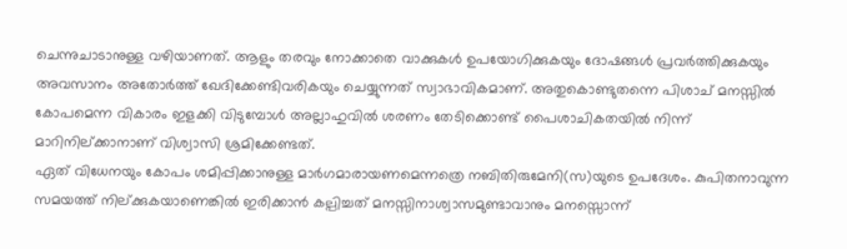ചെന്നുചാടാനുള്ള വഴിയാണത്. ആളും തരവും നോക്കാതെ വാക്കുകള്‍ ഉപയോഗിക്കുകയും ദോഷങ്ങള്‍ പ്രവര്‍ത്തിക്കുകയും അവസാനം അതോര്‍ത്ത് ഖേദിക്കേണ്ടിവരികയും ചെയ്യുന്നത് സ്വാഭാവികമാണ്. അതുകൊണ്ടുതന്നെ പിശാച് മനസ്സില്‍ കോപമെന്ന വികാരം ഇളക്കി വിടുമ്പോള്‍ അല്ലാഹുവില്‍ ശരണം തേടിക്കൊണ്ട് പൈശാചികതയില്‍ നിന്ന് മാറിനില്ക്കാനാണ് വിശ്വാസി ശ്രമിക്കേണ്ടത്.
ഏത് വിധേനയും കോപം ശമിപ്പിക്കാനുള്ള മാര്‍ഗമാരായണമെന്നത്രെ നബിതിരുമേനി(സ)യുടെ ഉപദേശം. കുപിതനാവുന്ന സമയത്ത് നില്ക്കുകയാണെങ്കില്‍ ഇരിക്കാന്‍ കല്പിച്ചത് മനസ്സിനാശ്വാസമുണ്ടാവാനും മനസ്സൊന്ന്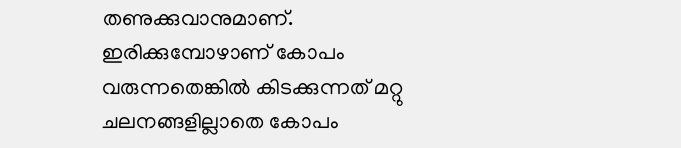തണുക്കുവാനുമാണ്. ഇരിക്കുമ്പോഴാണ് കോപം വരുന്നതെങ്കില്‍ കിടക്കുന്നത് മറ്റു ചലനങ്ങളില്ലാതെ കോപം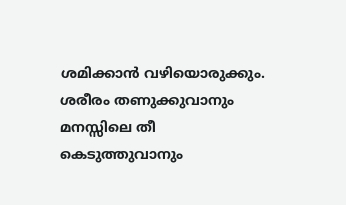ശമിക്കാന്‍ വഴിയൊരുക്കും. ശരീരം തണുക്കുവാനും മനസ്സിലെ തീ കെടുത്തുവാനും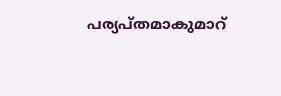പര്യപ്തമാകുമാറ്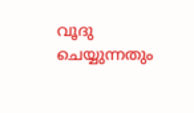വൂദു ചെയ്യുന്നതും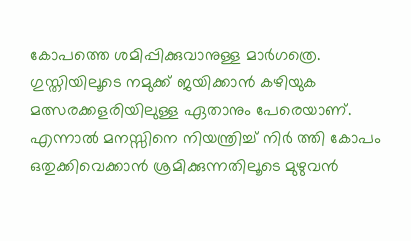കോപത്തെ ശമിപ്പിക്കുവാനുള്ള മാര്‍ഗത്രെ.
ഗുസ്തിയിലൂടെ നമുക്ക് ജയിക്കാന്‍ കഴിയുക മത്സരക്കളരിയിലുള്ള ഏതാനും പേരെയാണ്. എന്നാല്‍ മനസ്സിനെ നിയന്ത്രിച്ച് നിര്‍ ത്തി കോപം ഒതുക്കിവെക്കാന്‍ ശ്രമിക്കുന്നതിലൂടെ മുഴുവന്‍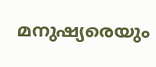മനുഷ്യരെയും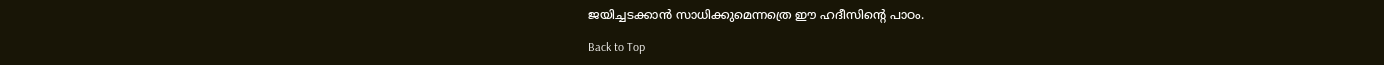ജയിച്ചടക്കാന്‍ സാധിക്കുമെന്നത്രെ ഈ ഹദീസിന്റെ പാഠം.

Back to Top